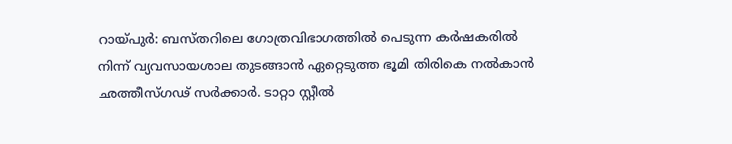റായ്പുർ: ബസ്തറിലെ ഗോത്രവിഭാഗത്തിൽ പെടുന്ന കർഷകരിൽ നിന്ന് വ്യവസായശാല തുടങ്ങാൻ ഏറ്റെടുത്ത ഭൂമി തിരികെ നൽകാൻ ഛത്തീസ്ഗഢ് സർക്കാർ. ടാറ്റാ സ്റ്റീൽ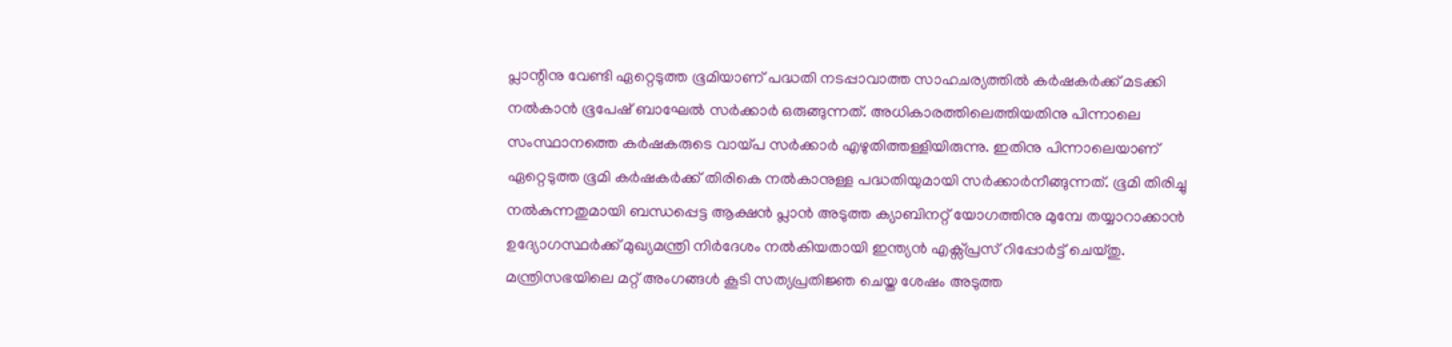പ്ലാന്റിനു വേണ്ടി ഏറ്റെടുത്ത ഭൂമിയാണ് പദ്ധതി നടപ്പാവാത്ത സാഹചര്യത്തിൽ കർഷകർക്ക് മടക്കി നൽകാൻ ഭൂപേഷ് ബാഘേൽ സർക്കാർ ഒരുങ്ങുന്നത്. അധികാരത്തിലെത്തിയതിനു പിന്നാലെ സംസ്ഥാനത്തെ കർഷകരുടെ വായ്പ സർക്കാർ എഴുതിത്തള്ളിയിരുന്നു. ഇതിനു പിന്നാലെയാണ് ഏറ്റെടുത്ത ഭൂമി കർഷകർക്ക് തിരികെ നൽകാനുള്ള പദ്ധതിയുമായി സർക്കാർനീങ്ങുന്നത്. ഭൂമി തിരിച്ചു നൽകുന്നതുമായി ബന്ധപ്പെട്ട ആക്ഷൻ പ്ലാൻ അടുത്ത ക്യാബിനറ്റ് യോഗത്തിനു മുമ്പേ തയ്യാറാക്കാൻ ഉദ്യോഗസ്ഥർക്ക് മുഖ്യമന്ത്രി നിർദേശം നൽകിയതായി ഇന്ത്യൻ എക്സ്പ്രസ് റിപ്പോർട്ട് ചെയ്തു. മന്ത്രിസഭയിലെ മറ്റ് അംഗങ്ങൾ കൂടി സത്യപ്രതിജ്ഞ ചെയ്ത ശേഷം അടുത്ത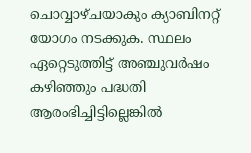ചൊവ്വാഴ്ചയാകും ക്യാബിനറ്റ് യോഗം നടക്കുക. സ്ഥലം ഏറ്റെടുത്തിട്ട് അഞ്ചുവർഷം കഴിഞ്ഞും പദ്ധതി ആരംഭിച്ചിട്ടില്ലെങ്കിൽ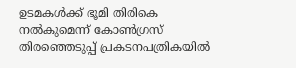ഉടമകൾക്ക് ഭൂമി തിരികെ നൽകുമെന്ന് കോൺഗ്രസ് തിരഞ്ഞെടുപ്പ് പ്രകടനപത്രികയിൽ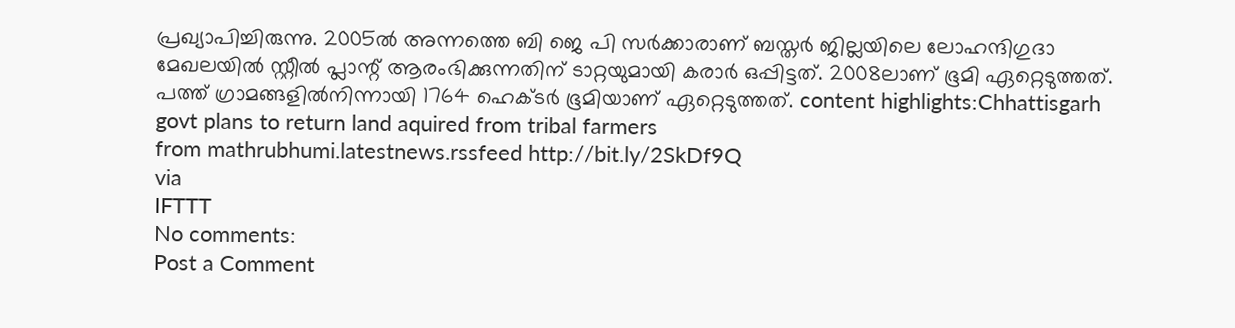പ്രഖ്യാപിച്ചിരുന്നു. 2005ൽ അന്നത്തെ ബി ജെ പി സർക്കാരാണ് ബസ്തർ ജില്ലയിലെ ലോഹന്ദിഗുദാ മേഖലയിൽ സ്റ്റീൽ പ്ലാന്റ് ആരംഭിക്കുന്നതിന് ടാറ്റയുമായി കരാർ ഒപ്പിട്ടത്. 2008ലാണ് ഭൂമി ഏറ്റെടുത്തത്. പത്ത് ഗ്രാമങ്ങളിൽനിന്നായി 1764 ഹെക്ടർ ഭൂമിയാണ് ഏറ്റെടുത്തത്. content highlights:Chhattisgarh govt plans to return land aquired from tribal farmers
from mathrubhumi.latestnews.rssfeed http://bit.ly/2SkDf9Q
via
IFTTT
No comments:
Post a Comment